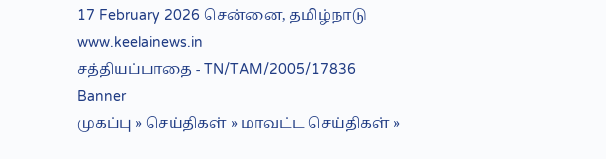17 February 2026 சென்னை, தமிழ்நாடு
www.keelainews.in
சத்தியப்பாதை - TN/TAM/2005/17836
Banner
முகப்பு » செய்திகள் » மாவட்ட செய்திகள் »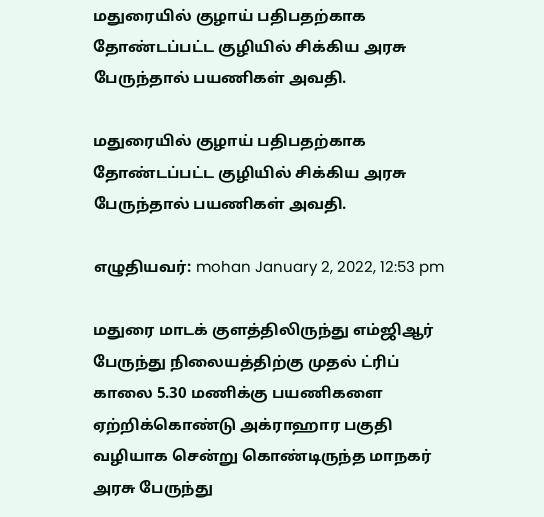மதுரையில் குழாய் பதிபதற்காக தோண்டப்பட்ட குழியில் சிக்கிய அரசு பேருந்தால் பயணிகள் அவதி.

மதுரையில் குழாய் பதிபதற்காக தோண்டப்பட்ட குழியில் சிக்கிய அரசு பேருந்தால் பயணிகள் அவதி.

எழுதியவர்: mohan January 2, 2022, 12:53 pm

மதுரை மாடக் குளத்திலிருந்து எம்ஜிஆர் பேருந்து நிலையத்திற்கு முதல் ட்ரிப் காலை 5.30 மணிக்கு பயணிகளை ஏற்றிக்கொண்டு அக்ராஹார பகுதி வழியாக சென்று கொண்டிருந்த மாநகர் அரசு பேருந்து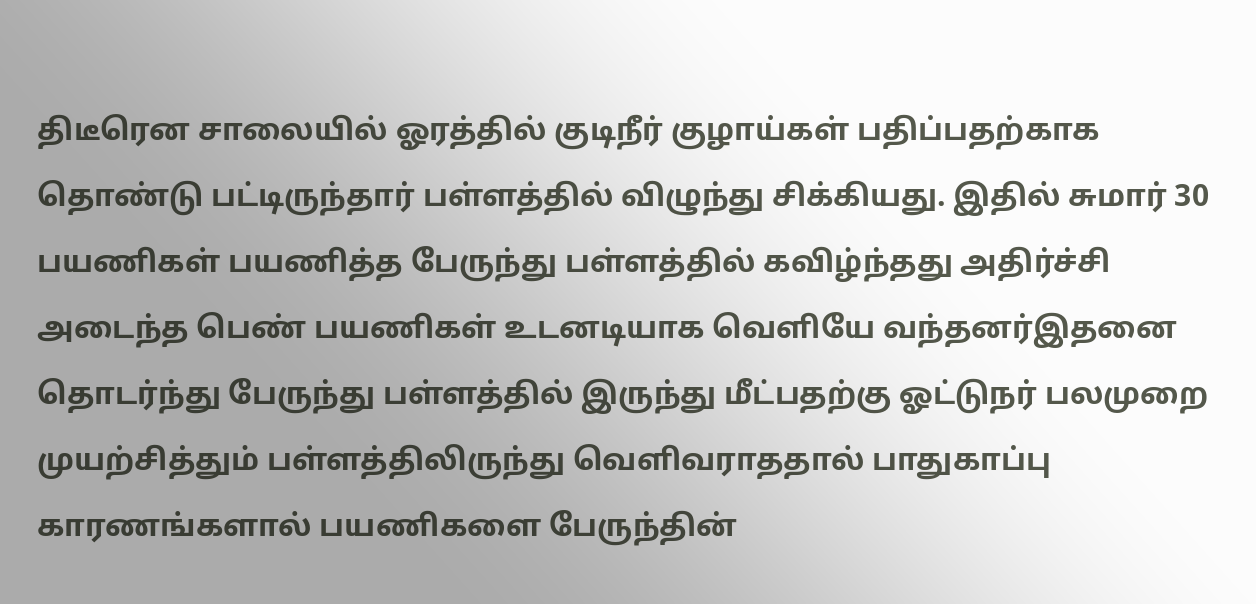திடீரென சாலையில் ஓரத்தில் குடிநீர் குழாய்கள் பதிப்பதற்காக தொண்டு பட்டிருந்தார் பள்ளத்தில் விழுந்து சிக்கியது. இதில் சுமார் 30 பயணிகள் பயணித்த பேருந்து பள்ளத்தில் கவிழ்ந்தது அதிர்ச்சி அடைந்த பெண் பயணிகள் உடனடியாக வெளியே வந்தனர்இதனை தொடர்ந்து பேருந்து பள்ளத்தில் இருந்து மீட்பதற்கு ஓட்டுநர் பலமுறை முயற்சித்தும் பள்ளத்திலிருந்து வெளிவராததால் பாதுகாப்பு காரணங்களால் பயணிகளை பேருந்தின்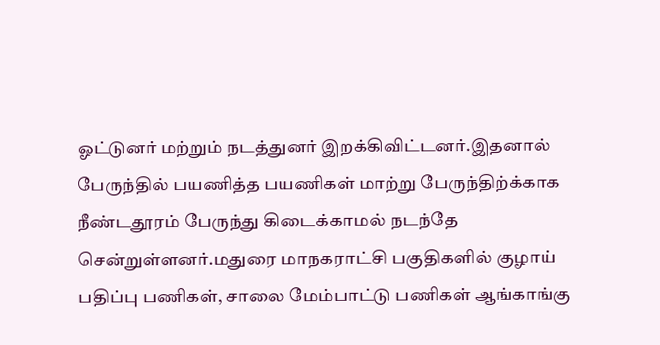ஓட்டுனர் மற்றும் நடத்துனர் இறக்கிவிட்டனர்.இதனால் பேருந்தில் பயணித்த பயணிகள் மாற்று பேருந்திற்க்காக நீண்டதூரம் பேருந்து கிடைக்காமல் நடந்தே சென்றுள்ளனர்.மதுரை மாநகராட்சி பகுதிகளில் குழாய் பதிப்பு பணிகள், சாலை மேம்பாட்டு பணிகள் ஆங்காங்கு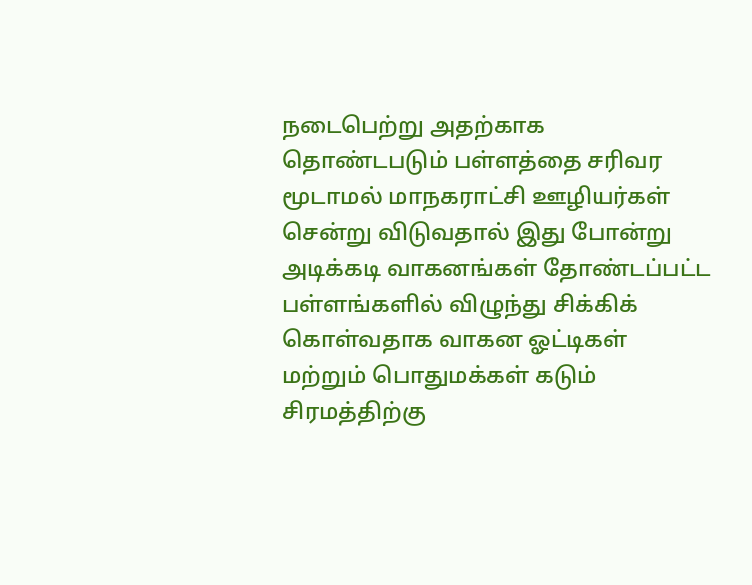நடைபெற்று அதற்காக தொண்டபடும் பள்ளத்தை சரிவர மூடாமல் மாநகராட்சி ஊழியர்கள் சென்று விடுவதால் இது போன்று அடிக்கடி வாகனங்கள் தோண்டப்பட்ட பள்ளங்களில் விழுந்து சிக்கிக் கொள்வதாக வாகன ஓட்டிகள் மற்றும் பொதுமக்கள் கடும் சிரமத்திற்கு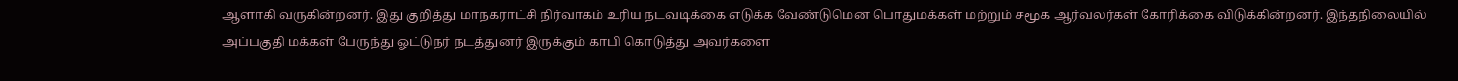ஆளாகி வருகின்றனர். இது குறித்து மாநகராட்சி நிர்வாகம் உரிய நடவடிக்கை எடுக்க வேண்டுமென பொதுமக்கள் மற்றும் சமூக ஆர்வலர்கள் கோரிக்கை விடுக்கின்றனர். இந்தநிலையில் அப்பகுதி மக்கள் பேருந்து ஓட்டுநர் நடத்துனர் இருக்கும் காபி கொடுத்து அவர்களை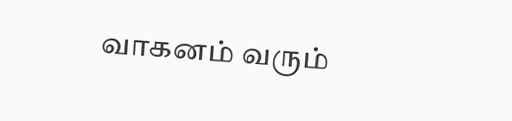வாகனம் வரும்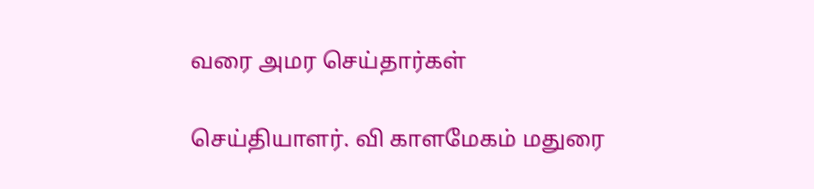வரை அமர செய்தார்கள்

செய்தியாளர். வி காளமேகம் மதுரை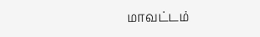மாவட்டம்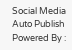Social Media Auto Publish Powered By :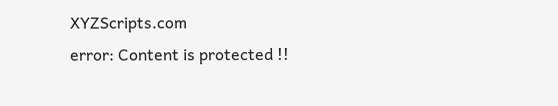XYZScripts.com
error: Content is protected !!